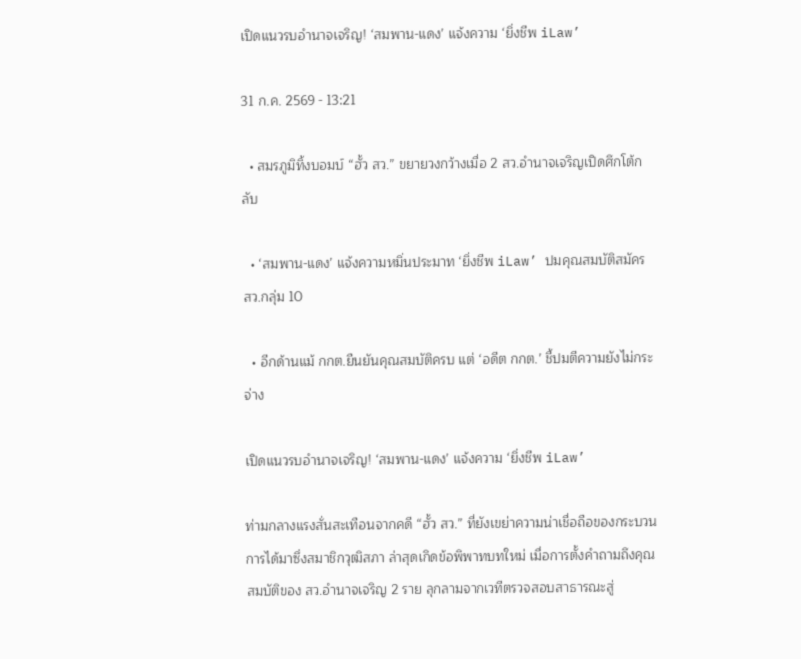เปิดแนวรบอำนาจเจริญ! ‘สมพาน-แดง’ แจ้งความ ‘ยิ่งชีพ iLaw’

31 ก.ค. 2569 - 13:21

  • สมรภูมิทิ้งบอมบ์ “ฮั้ว สว.” ขยายวงกว้างเมื่อ 2 สว.อำนาจเจริญเปิดศึกโต้กลับ

  • ‘สมพาน-แดง’ แจ้งความหมิ่นประมาท ‘ยิ่งชีพ iLaw’ ปมคุณสมบัติสมัคร สว.กลุ่ม 10

  • อีกด้านแม้ กกต.ยืนยันคุณสมบัติครบ แต่ ‘อดีต กกต.’ ชี้ปมตีความยังไม่กระจ่าง

เปิดแนวรบอำนาจเจริญ! ‘สมพาน-แดง’ แจ้งความ ‘ยิ่งชีพ iLaw’

ท่ามกลางแรงสั่นสะเทือนจากคดี “ฮั้ว สว.” ที่ยังเขย่าความน่าเชื่อถือของกระบวนการได้มาซึ่งสมาชิกวุฒิสภา ล่าสุดเกิดข้อพิพาทบทใหม่ เมื่อการตั้งคำถามถึงคุณสมบัติของ สว.อำนาจเจริญ 2 ราย ลุกลามจากเวทีตรวจสอบสาธารณะสู่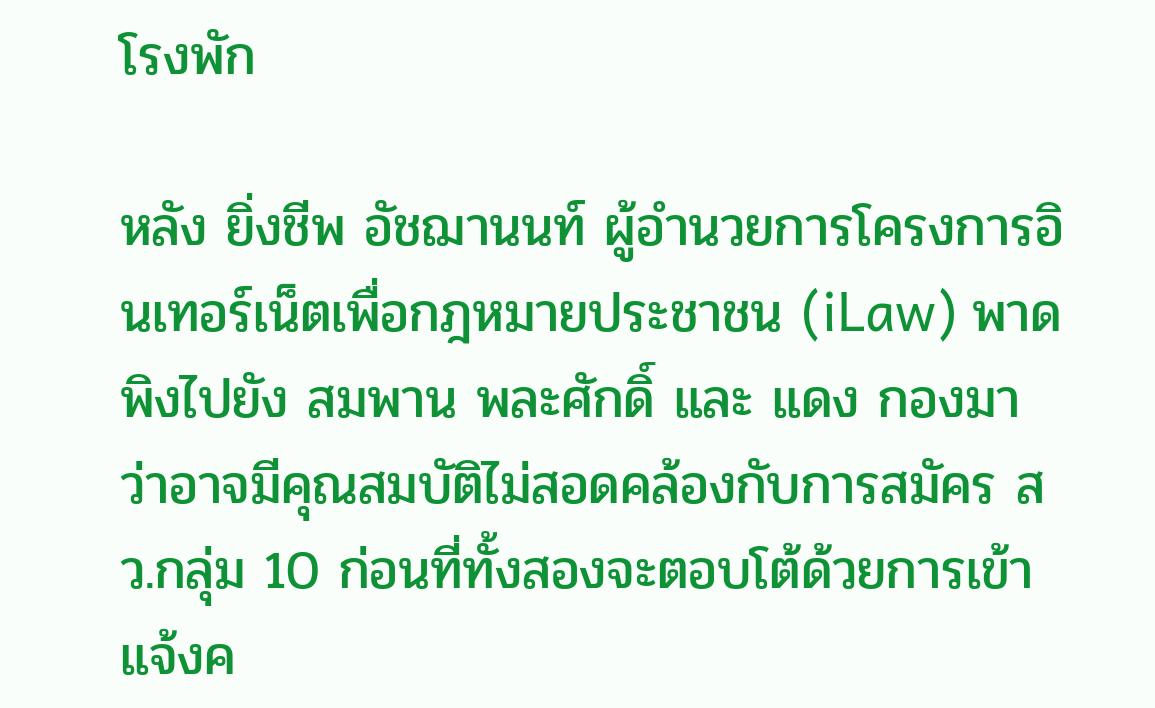โรงพัก

หลัง ยิ่งชีพ อัชฌานนท์ ผู้อำนวยการโครงการอินเทอร์เน็ตเพื่อกฎหมายประชาชน (iLaw) พาดพิงไปยัง สมพาน พละศักดิ์ และ แดง กองมา ว่าอาจมีคุณสมบัติไม่สอดคล้องกับการสมัคร สว.กลุ่ม 10 ก่อนที่ทั้งสองจะตอบโต้ด้วยการเข้าแจ้งค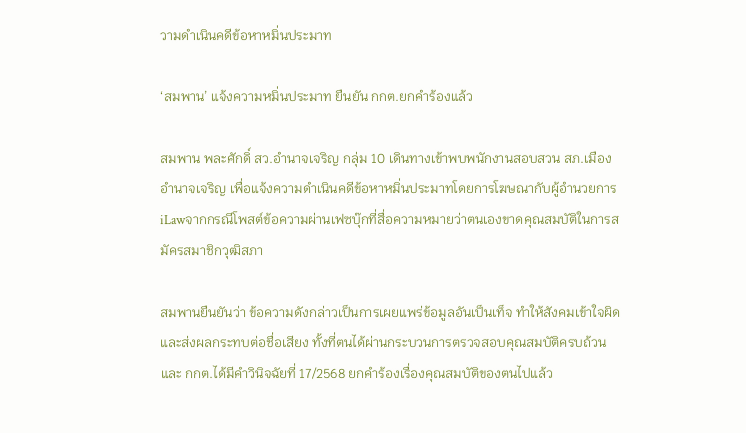วามดำเนินคดีข้อหาหมิ่นประมาท

‘สมพาน’ แจ้งความหมิ่นประมาท ยืนยัน กกต.ยกคำร้องแล้ว

สมพาน พละศักดิ์ สว.อำนาจเจริญ กลุ่ม 10 เดินทางเข้าพบพนักงานสอบสวน สภ.เมืองอำนาจเจริญ เพื่อแจ้งความดำเนินคดีข้อหาหมิ่นประมาทโดยการโฆษณากับผู้อำนวยการ iLawจากกรณีโพสต์ข้อความผ่านเฟซบุ๊กที่สื่อความหมายว่าตนเองขาดคุณสมบัติในการสมัครสมาชิกวุฒิสภา

สมพานยืนยันว่า ข้อความดังกล่าวเป็นการเผยแพร่ข้อมูลอันเป็นเท็จ ทำให้สังคมเข้าใจผิดและส่งผลกระทบต่อชื่อเสียง ทั้งที่ตนได้ผ่านกระบวนการตรวจสอบคุณสมบัติครบถ้วน และ กกต.ได้มีคำวินิจฉัยที่ 17/2568 ยกคำร้องเรื่องคุณสมบัติของตนไปแล้ว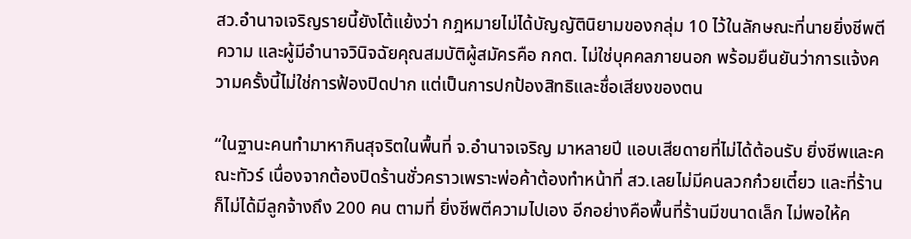สว.อำนาจเจริญรายนี้ยังโต้แย้งว่า กฎหมายไม่ได้บัญญัตินิยามของกลุ่ม 10 ไว้ในลักษณะที่นายยิ่งชีพตีความ และผู้มีอำนาจวินิจฉัยคุณสมบัติผู้สมัครคือ กกต. ไม่ใช่บุคคลภายนอก พร้อมยืนยันว่าการแจ้งความครั้งนี้ไม่ใช่การฟ้องปิดปาก แต่เป็นการปกป้องสิทธิและชื่อเสียงของตน

“ในฐานะคนทำมาหากินสุจริตในพื้นที่ จ.อำนาจเจริญ มาหลายปี แอบเสียดายที่ไม่ได้ต้อนรับ ยิ่งชีพและคณะทัวร์ เนื่องจากต้องปิดร้านชั่วคราวเพราะพ่อค้าต้องทำหน้าที่ สว.เลยไม่มีคนลวกก๋วยเตี๋ยว และที่ร้านก็ไม่ได้มีลูกจ้างถึง 200 คน ตามที่ ยิ่งชีพตีความไปเอง อีกอย่างคือพื้นที่ร้านมีขนาดเล็ก ไม่พอให้ค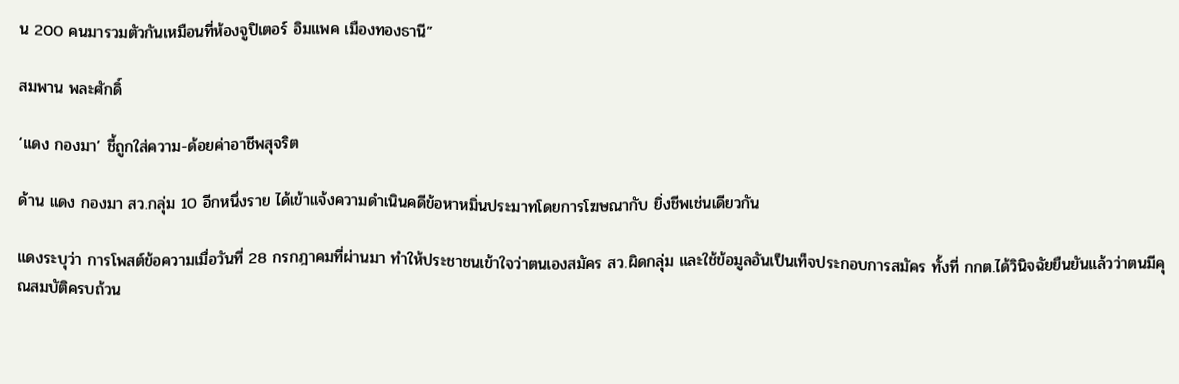น 200 คนมารวมตัวกันเหมือนที่ห้องจูปิเตอร์ อิมแพค เมืองทองธานี”

สมพาน พละศักดิ์

‘แดง กองมา’ ชี้ถูกใส่ความ-ด้อยค่าอาชีพสุจริต

ด้าน แดง กองมา สว.กลุ่ม 10 อีกหนึ่งราย ได้เข้าแจ้งความดำเนินคดีข้อหาหมิ่นประมาทโดยการโฆษณากับ ยิ่งชีพเช่นเดียวกัน

แดงระบุว่า การโพสต์ข้อความเมื่อวันที่ 28 กรกฎาคมที่ผ่านมา ทำให้ประชาชนเข้าใจว่าตนเองสมัคร สว.ผิดกลุ่ม และใช้ข้อมูลอันเป็นเท็จประกอบการสมัคร ทั้งที่ กกต.ได้วินิจฉัยยืนยันแล้วว่าตนมีคุณสมบัติครบถ้วน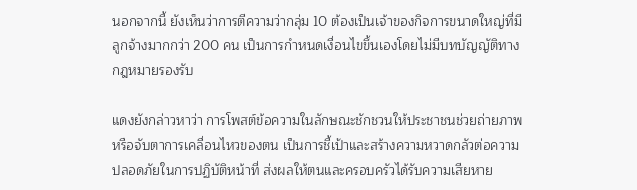นอกจากนี้ ยังเห็นว่าการตีความว่ากลุ่ม 10 ต้องเป็นเจ้าของกิจการขนาดใหญ่ที่มีลูกจ้างมากกว่า 200 คน เป็นการกำหนดเงื่อนไขขึ้นเองโดยไม่มีบทบัญญัติทางกฎหมายรองรับ

แดงยังกล่าวหาว่า การโพสต์ข้อความในลักษณะชักชวนให้ประชาชนช่วยถ่ายภาพหรือจับตาการเคลื่อนไหวของตน เป็นการชี้เป้าและสร้างความหวาดกลัวต่อความปลอดภัยในการปฏิบัติหน้าที่ ส่งผลให้ตนและครอบครัวได้รับความเสียหาย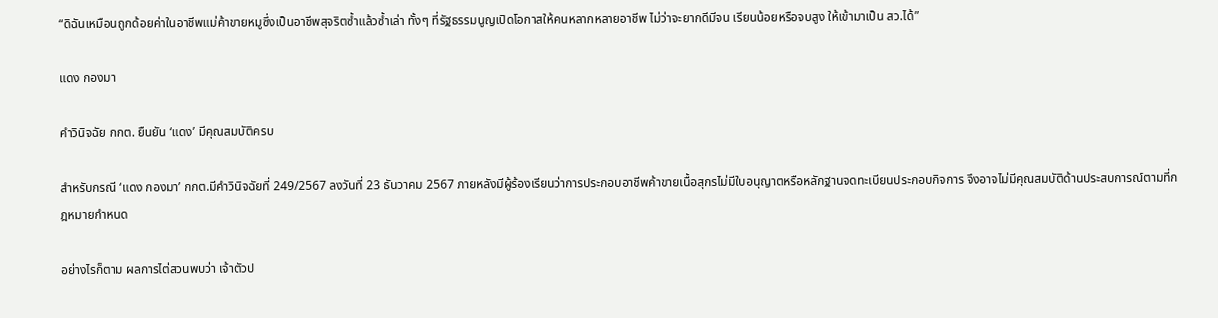“ดิฉันเหมือนถูกด้อยค่าในอาชีพแม่ค้าขายหมูซึ่งเป็นอาชีพสุจริตซ้ำแล้วซ้ำเล่า ทั้งๆ ที่รัฐธรรมนูญเปิดโอกาสให้คนหลากหลายอาชีพ ไม่ว่าจะยากดีมีจน เรียนน้อยหรือจบสูง ให้เข้ามาเป็น สว.ได้”

แดง กองมา

คำวินิจฉัย กกต. ยืนยัน ‘แดง’ มีคุณสมบัติครบ

สำหรับกรณี ‘แดง กองมา’ กกต.มีคำวินิจฉัยที่ 249/2567 ลงวันที่ 23 ธันวาคม 2567 ภายหลังมีผู้ร้องเรียนว่าการประกอบอาชีพค้าขายเนื้อสุกรไม่มีใบอนุญาตหรือหลักฐานจดทะเบียนประกอบกิจการ จึงอาจไม่มีคุณสมบัติด้านประสบการณ์ตามที่กฎหมายกำหนด

อย่างไรก็ตาม ผลการไต่สวนพบว่า เจ้าตัวป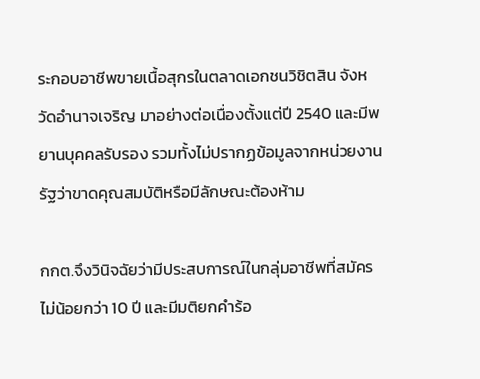ระกอบอาชีพขายเนื้อสุกรในตลาดเอกชนวิชิตสิน จังหวัดอำนาจเจริญ มาอย่างต่อเนื่องตั้งแต่ปี 2540 และมีพยานบุคคลรับรอง รวมทั้งไม่ปรากฏข้อมูลจากหน่วยงานรัฐว่าขาดคุณสมบัติหรือมีลักษณะต้องห้าม

กกต.จึงวินิจฉัยว่ามีประสบการณ์ในกลุ่มอาชีพที่สมัครไม่น้อยกว่า 10 ปี และมีมติยกคำร้อ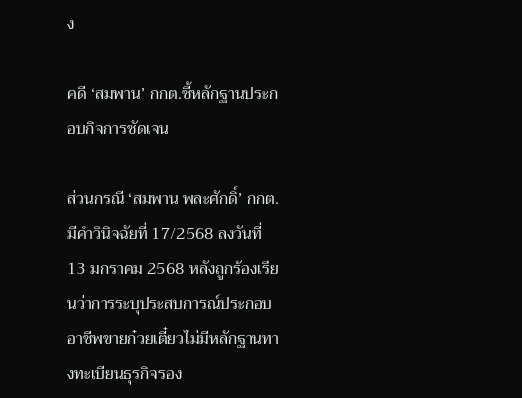ง

คดี ‘สมพาน’ กกต.ชี้หลักฐานประกอบกิจการชัดเจน

ส่วนกรณี ‘สมพาน พละศักดิ์’ กกต.มีคำวินิจฉัยที่ 17/2568 ลงวันที่ 13 มกราคม 2568 หลังถูกร้องเรียนว่าการระบุประสบการณ์ประกอบอาชีพขายก๋วยเตี๋ยวไม่มีหลักฐานทางทะเบียนธุรกิจรอง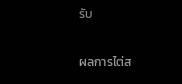รับ

ผลการไต่ส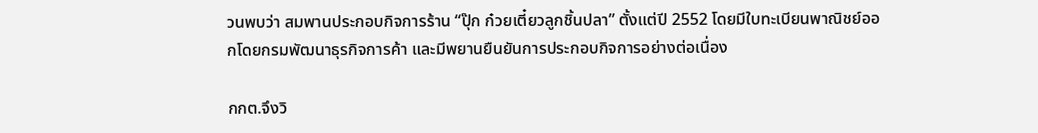วนพบว่า สมพานประกอบกิจการร้าน “ปุ๊ก ก๋วยเตี๋ยวลูกชิ้นปลา” ตั้งแต่ปี 2552 โดยมีใบทะเบียนพาณิชย์ออกโดยกรมพัฒนาธุรกิจการค้า และมีพยานยืนยันการประกอบกิจการอย่างต่อเนื่อง

กกต.จึงวิ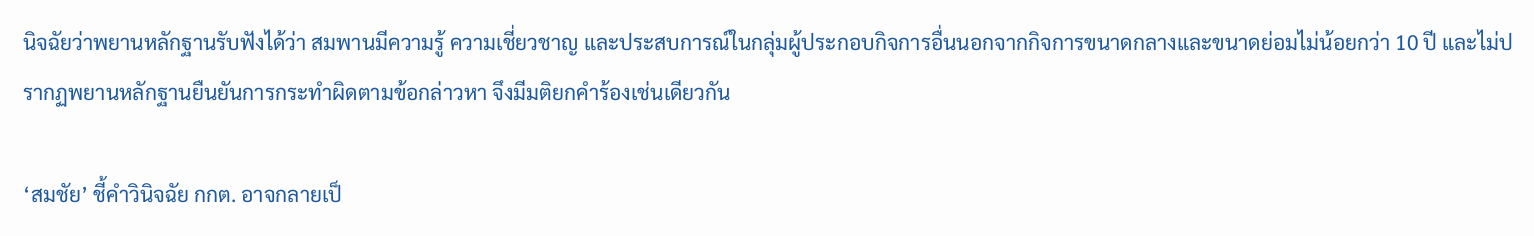นิจฉัยว่าพยานหลักฐานรับฟังได้ว่า สมพานมีความรู้ ความเชี่ยวชาญ และประสบการณ์ในกลุ่มผู้ประกอบกิจการอื่นนอกจากกิจการขนาดกลางและขนาดย่อมไม่น้อยกว่า 10 ปี และไม่ปรากฏพยานหลักฐานยืนยันการกระทำผิดตามข้อกล่าวหา จึงมีมติยกคำร้องเช่นเดียวกัน

‘สมชัย’ ชี้คำวินิจฉัย กกต. อาจกลายเป็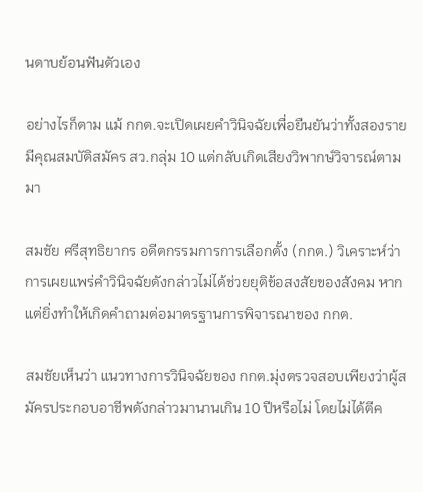นดาบย้อนฟันตัวเอง

อย่างไรก็ตาม แม้ กกต.จะเปิดเผยคำวินิจฉัยเพื่อยืนยันว่าทั้งสองรายมีคุณสมบัติสมัคร สว.กลุ่ม 10 แต่กลับเกิดเสียงวิพากษ์วิจารณ์ตามมา

สมชัย ศรีสุทธิยากร อดีตกรรมการการเลือกตั้ง (กกต.) วิเคราะห์ว่า การเผยแพร่คำวินิจฉัยดังกล่าวไม่ได้ช่วยยุติข้อสงสัยของสังคม หากแต่ยิ่งทำให้เกิดคำถามต่อมาตรฐานการพิจารณาของ กกต.

สมชัยเห็นว่า แนวทางการวินิจฉัยของ กกต.มุ่งตรวจสอบเพียงว่าผู้สมัครประกอบอาชีพดังกล่าวมานานเกิน 10 ปีหรือไม่ โดยไม่ได้ตีค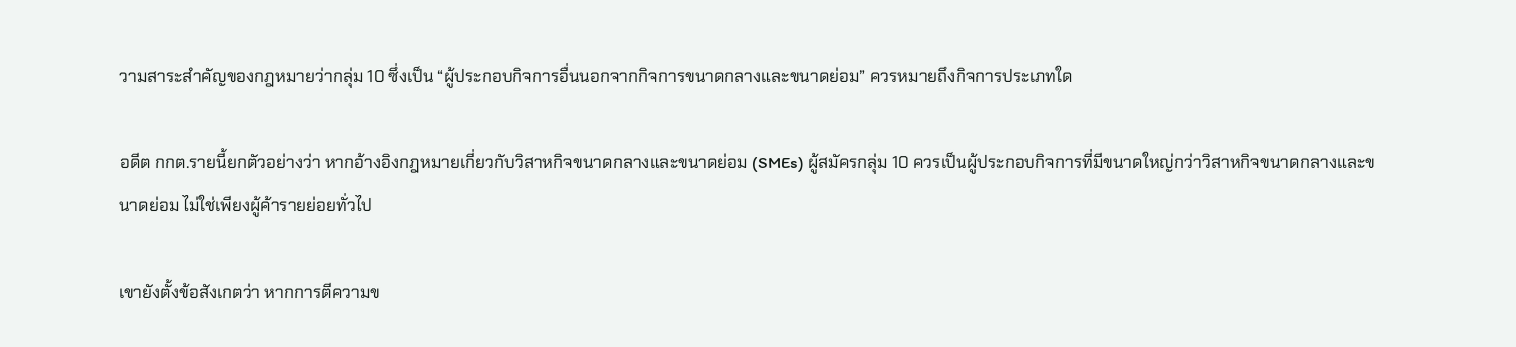วามสาระสำคัญของกฎหมายว่ากลุ่ม 10 ซึ่งเป็น “ผู้ประกอบกิจการอื่นนอกจากกิจการขนาดกลางและขนาดย่อม” ควรหมายถึงกิจการประเภทใด

อดีต กกต.รายนี้ยกตัวอย่างว่า หากอ้างอิงกฎหมายเกี่ยวกับวิสาหกิจขนาดกลางและขนาดย่อม (SMEs) ผู้สมัครกลุ่ม 10 ควรเป็นผู้ประกอบกิจการที่มีขนาดใหญ่กว่าวิสาหกิจขนาดกลางและขนาดย่อม ไม่ใช่เพียงผู้ค้ารายย่อยทั่วไป

เขายังตั้งข้อสังเกตว่า หากการตีความข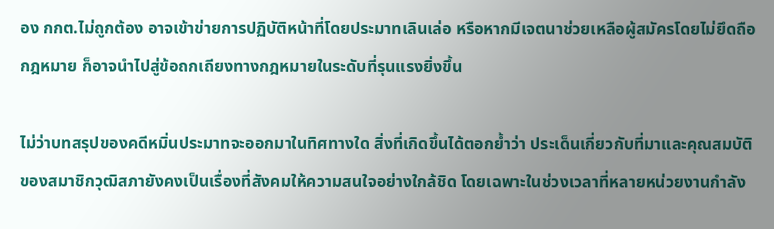อง กกต.ไม่ถูกต้อง อาจเข้าข่ายการปฏิบัติหน้าที่โดยประมาทเลินเล่อ หรือหากมีเจตนาช่วยเหลือผู้สมัครโดยไม่ยึดถือกฎหมาย ก็อาจนำไปสู่ข้อถกเถียงทางกฎหมายในระดับที่รุนแรงยิ่งขึ้น

ไม่ว่าบทสรุปของคดีหมิ่นประมาทจะออกมาในทิศทางใด สิ่งที่เกิดขึ้นได้ตอกย้ำว่า ประเด็นเกี่ยวกับที่มาและคุณสมบัติของสมาชิกวุฒิสภายังคงเป็นเรื่องที่สังคมให้ความสนใจอย่างใกล้ชิด โดยเฉพาะในช่วงเวลาที่หลายหน่วยงานกำลัง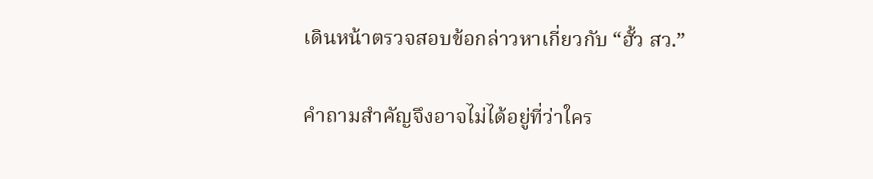เดินหน้าตรวจสอบข้อกล่าวหาเกี่ยวกับ “ฮั้ว สว.”

คำถามสำคัญจึงอาจไม่ได้อยู่ที่ว่าใคร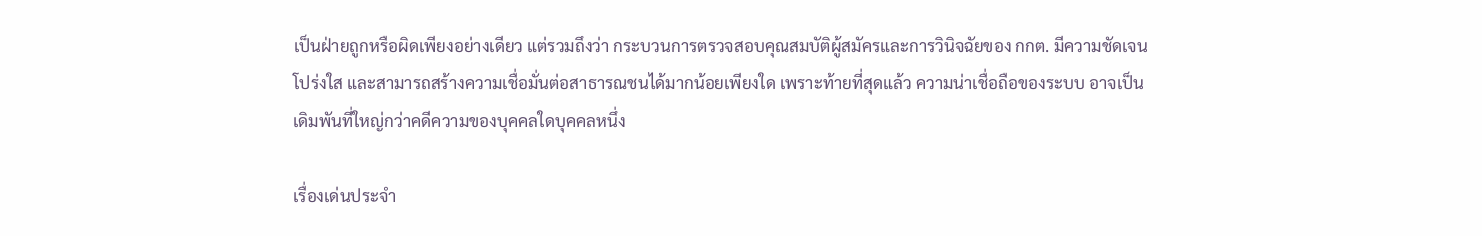เป็นฝ่ายถูกหรือผิดเพียงอย่างเดียว แต่รวมถึงว่า กระบวนการตรวจสอบคุณสมบัติผู้สมัครและการวินิจฉัยของ กกต. มีความชัดเจน โปร่งใส และสามารถสร้างความเชื่อมั่นต่อสาธารณชนได้มากน้อยเพียงใด เพราะท้ายที่สุดแล้ว ความน่าเชื่อถือของระบบ อาจเป็นเดิมพันที่ใหญ่กว่าคดีความของบุคคลใดบุคคลหนึ่ง

เรื่องเด่นประจำ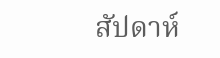สัปดาห์